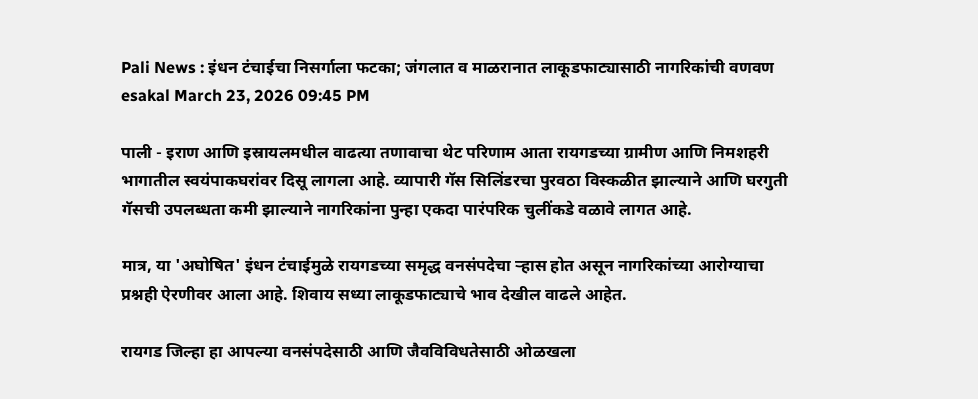Pali News : इंधन टंचाईचा निसर्गाला फटका; जंगलात व माळरानात लाकूडफाट्यासाठी नागरिकांची वणवण
esakal March 23, 2026 09:45 PM

पाली - इराण आणि इस्रायलमधील वाढत्या तणावाचा थेट परिणाम आता रायगडच्या ग्रामीण आणि निमशहरी भागातील स्वयंपाकघरांवर दिसू लागला आहे. व्यापारी गॅस सिलिंडरचा पुरवठा विस्कळीत झाल्याने आणि घरगुती गॅसची उपलब्धता कमी झाल्याने नागरिकांना पुन्हा एकदा पारंपरिक चुलींकडे वळावे लागत आहे.

मात्र, या 'अघोषित' इंधन टंचाईमुळे रायगडच्या समृद्ध वनसंपदेचा ऱ्हास होत असून नागरिकांच्या आरोग्याचा प्रश्नही ऐरणीवर आला आहे. शिवाय सध्या लाकूडफाट्याचे भाव देखील वाढले आहेत.

रायगड जिल्हा हा आपल्या वनसंपदेसाठी आणि जैवविविधतेसाठी ओळखला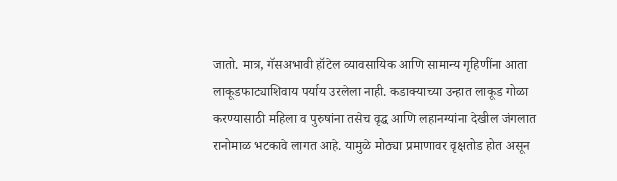जातो. मात्र, गॅसअभावी हॉटेल व्यावसायिक आणि सामान्य गृहिणींना आता लाकूडफाट्याशिवाय पर्याय उरलेला नाही. कडाक्याच्या उन्हात लाकूड गोळा करण्यासाठी महिला व पुरुषांना तसेच वृद्ध आणि लहानग्यांना देखील जंगलात रानोमाळ भटकावे लागत आहे. यामुळे मोठ्या प्रमाणावर वृक्षतोड होत असून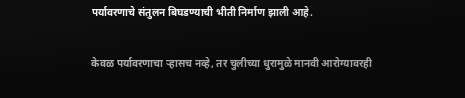पर्यावरणाचे संतुलन बिघडण्याची भीती निर्माण झाली आहे.

केवळ पर्यावरणाचा ऱ्हासच नव्हे, तर चुलीच्या धुरामुळे मानवी आरोग्यावरही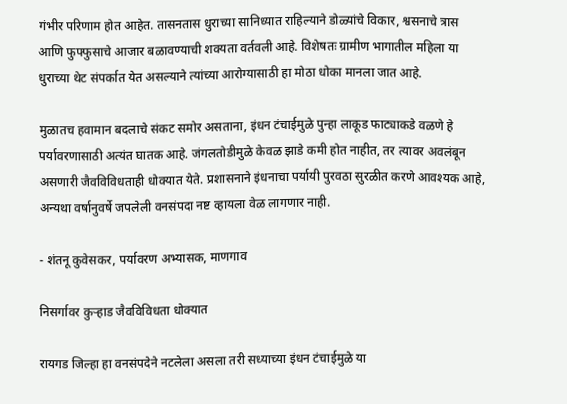गंभीर परिणाम होत आहेत. तासनतास धुराच्या सानिध्यात राहिल्याने डोळ्यांचे विकार, श्वसनाचे त्रास आणि फुफ्फुसाचे आजार बळावण्याची शक्यता वर्तवली आहे. विशेषतः ग्रामीण भागातील महिला या धुराच्या थेट संपर्कात येत असल्याने त्यांच्या आरोग्यासाठी हा मोठा धोका मानला जात आहे.

मुळातच हवामान बदलाचे संकट समोर असताना, इंधन टंचाईमुळे पुन्हा लाकूड फाट्याकडे वळणे हे पर्यावरणासाठी अत्यंत घातक आहे. जंगलतोडीमुळे केवळ झाडे कमी होत नाहीत, तर त्यावर अवलंबून असणारी जैवविविधताही धोक्यात येते. प्रशासनाने इंधनाचा पर्यायी पुरवठा सुरळीत करणे आवश्यक आहे, अन्यथा वर्षानुवर्षे जपलेली वनसंपदा नष्ट व्हायला वेळ लागणार नाही.

- शंतनू कुवेसकर, पर्यावरण अभ्यासक, माणगाव

निसर्गावर कुऱ्हाड जैवविविधता धोक्यात

रायगड जिल्हा हा वनसंपदेने नटलेला असला तरी सध्याच्या इंधन टंचाईमुळे या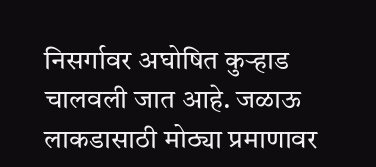निसर्गावर अघोषित कुऱ्हाड चालवली जात आहे. जळाऊ लाकडासाठी मोठ्या प्रमाणावर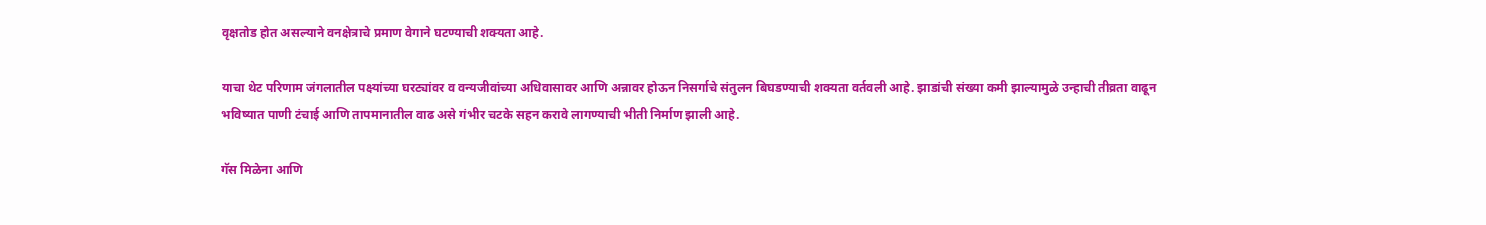वृक्षतोड होत असल्याने वनक्षेत्राचे प्रमाण वेगाने घटण्याची शक्यता आहे.

याचा थेट परिणाम जंगलातील पक्ष्यांच्या घरट्यांवर व वन्यजीवांच्या अधिवासावर आणि अन्नावर होऊन निसर्गाचे संतुलन बिघडण्याची शक्यता वर्तवली आहे. झाडांची संख्या कमी झाल्यामुळे उन्हाची तीव्रता वाढून भविष्यात पाणी टंचाई आणि तापमानातील वाढ असे गंभीर चटके सहन करावे लागण्याची भीती निर्माण झाली आहे.

गॅस मिळेना आणि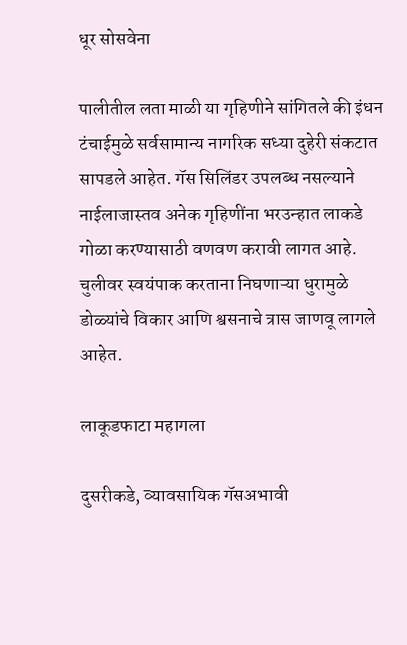धूर सोसवेना

पालीतील लता माळी या गृहिणीने सांगितले की इंधन टंचाईमुळे सर्वसामान्य नागरिक सध्या दुहेरी संकटात सापडले आहेत. गॅस सिलिंडर उपलब्ध नसल्याने नाईलाजास्तव अनेक गृहिणींना भरउन्हात लाकडे गोळा करण्यासाठी वणवण करावी लागत आहे. चुलीवर स्वयंपाक करताना निघणाऱ्या धुरामुळे डोळ्यांचे विकार आणि श्वसनाचे त्रास जाणवू लागले आहेत.

लाकूडफाटा महागला

दुसरीकडे, व्यावसायिक गॅसअभावी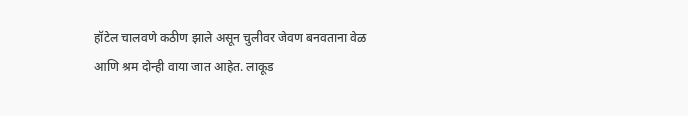हॉटेल चालवणे कठीण झाले असून चुलीवर जेवण बनवताना वेळ आणि श्रम दोन्ही वाया जात आहेत. लाकूड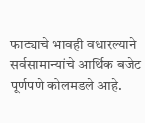फाट्याचे भावही वधारल्याने सर्वसामान्यांचे आर्थिक बजेट पूर्णपणे कोलमडले आहे.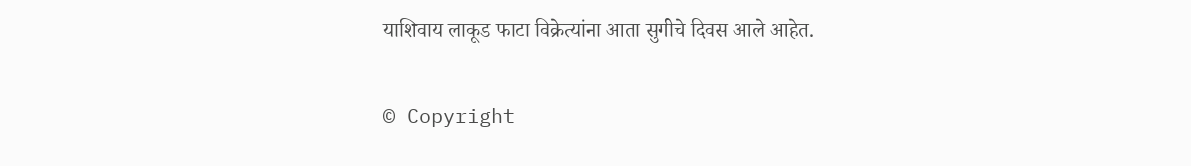याशिवाय लाकूड फाटा विक्रेत्यांना आता सुगीचे दिवस आले आहेत.

© Copyright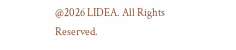@2026 LIDEA. All Rights Reserved.